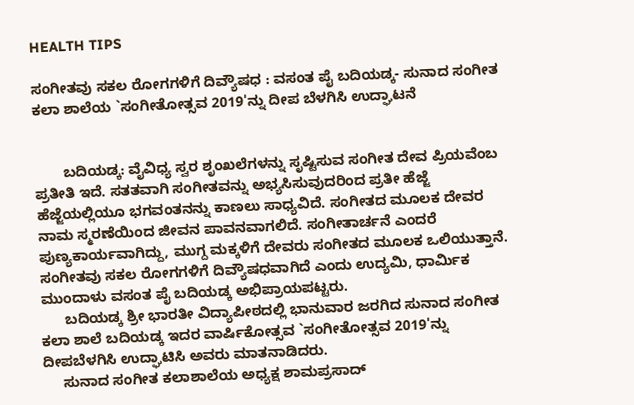HEALTH TIPS

ಸಂಗೀತವು ಸಕಲ ರೋಗಗಳಿಗೆ ದಿವ್ಯೌಷಧ : ವಸಂತ ಪೈ ಬದಿಯಡ್ಕ- ಸುನಾದ ಸಂಗೀತ ಕಲಾ ಶಾಲೆಯ `ಸಂಗೀತೋತ್ಸವ 2019'ನ್ನು ದೀಪ ಬೆಳಗಿಸಿ ಉದ್ಘಾಟನೆ


       ಬದಿಯಡ್ಕ: ವೈವಿಧ್ಯ ಸ್ವರ ಶೃಂಖಲೆಗಳನ್ನು ಸೃಷ್ಟಿಸುವ ಸಂಗೀತ ದೇವ ಪ್ರಿಯವೆಂಬ ಪ್ರತೀತಿ ಇದೆ. ಸತತವಾಗಿ ಸಂಗೀತವನ್ನು ಅಭ್ಯಸಿಸುವುದರಿಂದ ಪ್ರತೀ ಹೆಜ್ಜೆ ಹೆಜ್ಜೆಯಲ್ಲಿಯೂ ಭಗವಂತನನ್ನು ಕಾಣಲು ಸಾಧ್ಯವಿದೆ. ಸಂಗೀತದ ಮೂಲಕ ದೇವರ ನಾಮ ಸ್ಮರಣೆಯಿಂದ ಜೀವನ ಪಾವನವಾಗಲಿದೆ. ಸಂಗೀತಾರ್ಚನೆ ಎಂದರೆ ಪುಣ್ಯಕಾರ್ಯವಾಗಿದ್ದು, ಮುಗ್ದ ಮಕ್ಕಳಿಗೆ ದೇವರು ಸಂಗೀತದ ಮೂಲಕ ಒಲಿಯುತ್ತಾನೆ. ಸಂಗೀತವು ಸಕಲ ರೋಗಗಳಿಗೆ ದಿವ್ಯೌಷಧವಾಗಿದೆ ಎಂದು ಉದ್ಯಮಿ, ಧಾರ್ಮಿಕ ಮುಂದಾಳು ವಸಂತ ಪೈ ಬದಿಯಡ್ಕ ಅಭಿಪ್ರಾಯಪಟ್ಟರು.
      ಬದಿಯಡ್ಕ ಶ್ರೀ ಭಾರತೀ ವಿದ್ಯಾಪೀಠದಲ್ಲಿ ಭಾನುವಾರ ಜರಗಿದ ಸುನಾದ ಸಂಗೀತ ಕಲಾ ಶಾಲೆ ಬದಿಯಡ್ಕ ಇದರ ವಾರ್ಷಿಕೋತ್ಸವ `ಸಂಗೀತೋತ್ಸವ 2019'ನ್ನು ದೀಪಬೆಳಗಿಸಿ ಉದ್ಘಾಟಿಸಿ ಅವರು ಮಾತನಾಡಿದರು.
     ಸುನಾದ ಸಂಗೀತ ಕಲಾಶಾಲೆಯ ಅಧ್ಯಕ್ಷ ಶಾಮಪ್ರಸಾದ್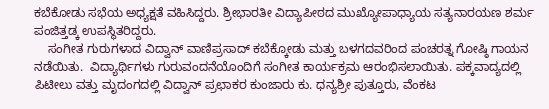ಕಬೆಕೋಡು ಸಭೆಯ ಅಧ್ಯಕ್ಷತೆ ವಹಿಸಿದ್ದರು. ಶ್ರೀಭಾರತೀ ವಿದ್ಯಾಪೀಠದ ಮುಖ್ಯೋಪಾಧ್ಯಾಯ ಸತ್ಯನಾರಯಣ ಶರ್ಮ ಪಂಜಿತ್ತಡ್ಕ ಉಪಸ್ಥಿತರಿದ್ದರು.
    ಸಂಗೀತ ಗುರುಗಳಾದ ವಿದ್ವಾನ್ ವಾಣಿಪ್ರಸಾದ್ ಕಬೆಕ್ಕೋಡು ಮತ್ತು ಬಳಗದವರಿಂದ ಪಂಚರತ್ನ ಗೋಷ್ಠಿ ಗಾಯನ ನಡೆಯಿತು.  ವಿದ್ಯಾರ್ಥಿಗಳು ಗುರುವಂದನೆಯೊಂದಿಗೆ ಸಂಗೀತ ಕಾರ್ಯಕ್ರಮ ಆರಂಭಿಸಲಾಯಿತು. ಪಕ್ಕವಾದ್ಯದಲ್ಲಿ ಪಿಟೀಲು ವತ್ತು ಮೃದಂಗದಲ್ಲಿ ವಿದ್ವಾನ್ ಪ್ರಛಾಕರ ಕುಂಜಾರು ಕು. ಧನ್ಯಶ್ರೀ ಪುತ್ತೂರು, ವೆಂಕಟ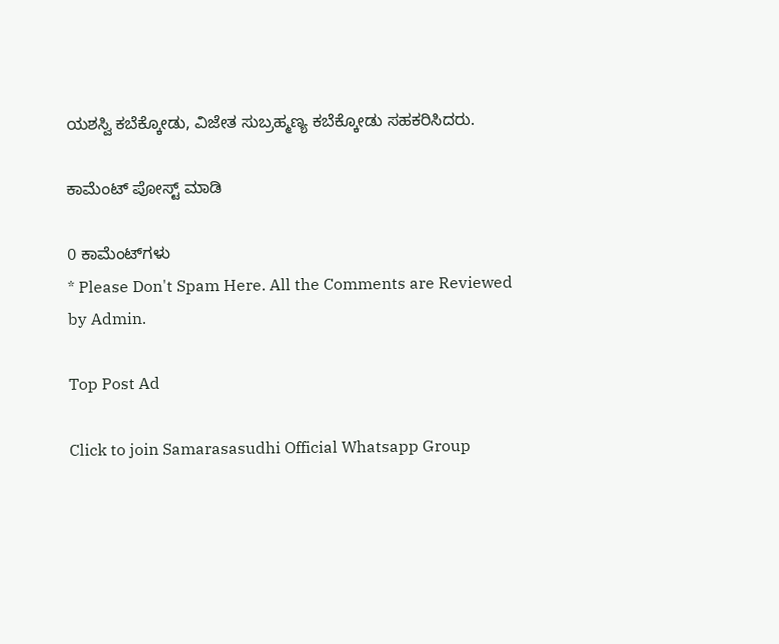ಯಶಸ್ವಿ ಕಬೆಕ್ಕೋಡು, ವಿಜೇತ ಸುಬ್ರಹ್ಮಣ್ಯ ಕಬೆಕ್ಕೋಡು ಸಹಕರಿಸಿದರು.

ಕಾಮೆಂಟ್‌‌ ಪೋಸ್ಟ್‌ ಮಾಡಿ

0 ಕಾಮೆಂಟ್‌ಗಳು
* Please Don't Spam Here. All the Comments are Reviewed by Admin.

Top Post Ad

Click to join Samarasasudhi Official Whatsapp Group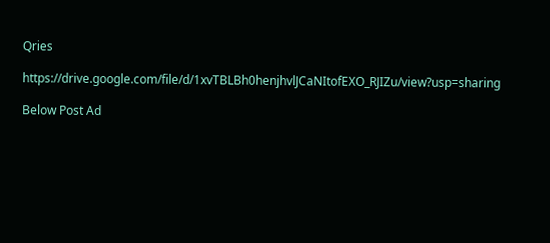Qries

https://drive.google.com/file/d/1xvTBLBh0henjhvlJCaNItofEXO_RJIZu/view?usp=sharing

Below Post Ad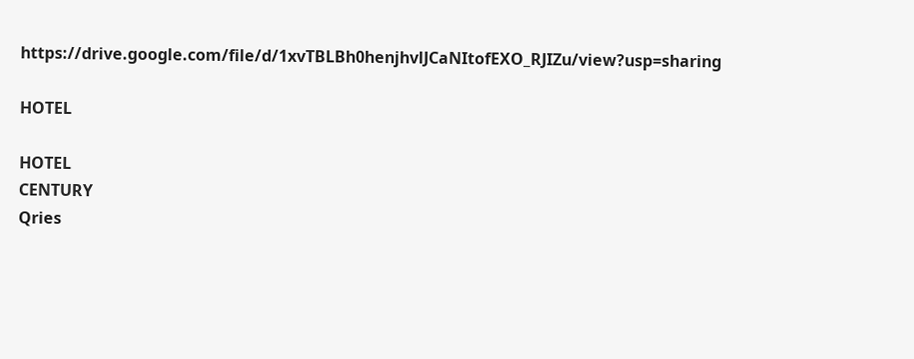https://drive.google.com/file/d/1xvTBLBh0henjhvlJCaNItofEXO_RJIZu/view?usp=sharing

HOTEL

HOTEL
CENTURY
Qries